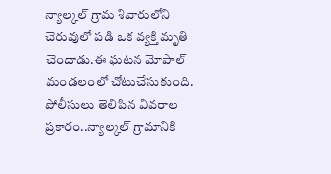న్యాల్కల్ గ్రామ శివారులోని చెరువులో పడి ఒక వ్యక్తి మృతి చెందాడు.ఈ ఘటన మోపాల్ మండలంలో చోటుచేసుకుంది. పోలీసులు తెలిపిన వివరాల ప్రకారం..న్యాల్కల్ గ్రామానికి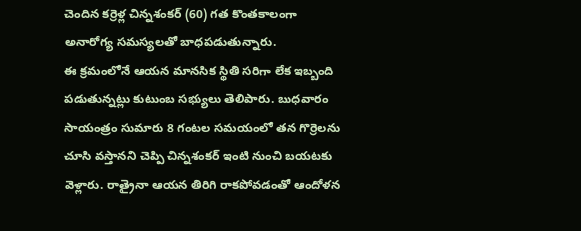చెందిన కర్రెళ్ల చిన్నశంకర్ (60) గత కొంతకాలంగా అనారోగ్య సమస్యలతో బాధపడుతున్నారు.
ఈ క్రమంలోనే ఆయన మానసిక స్థితి సరిగా లేక ఇబ్బంది పడుతున్నట్లు కుటుంబ సభ్యులు తెలిపారు. బుధవారం సాయంత్రం సుమారు 8 గంటల సమయంలో తన గొర్రెలను చూసి వస్తానని చెప్పి చిన్నశంకర్ ఇంటి నుంచి బయటకు వెళ్లారు. రాత్రైనా ఆయన తిరిగి రాకపోవడంతో ఆందోళన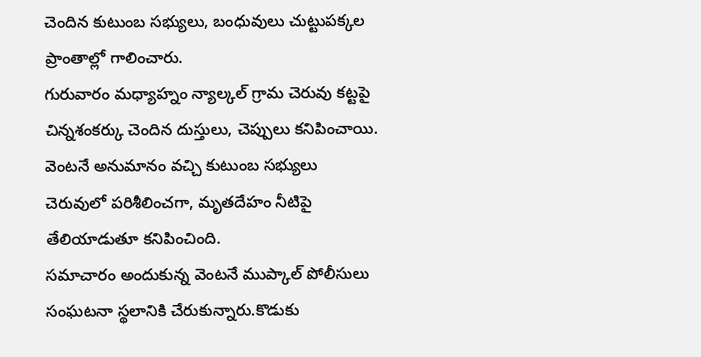చెందిన కుటుంబ సభ్యులు, బంధువులు చుట్టుపక్కల ప్రాంతాల్లో గాలించారు.
గురువారం మధ్యాహ్నం న్యాల్కల్ గ్రామ చెరువు కట్టపై చిన్నశంకర్కు చెందిన దుస్తులు, చెప్పులు కనిపించాయి. వెంటనే అనుమానం వచ్చి కుటుంబ సభ్యులు చెరువులో పరిశీలించగా, మృతదేహం నీటిపై తేలియాడుతూ కనిపించింది.
సమాచారం అందుకున్న వెంటనే ముప్కాల్ పోలీసులు సంఘటనా స్థలానికి చేరుకున్నారు.కొడుకు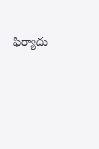ఫిర్యాదు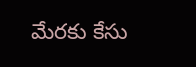మేరకు కేసు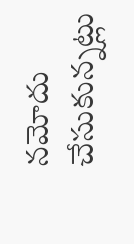నమోదు చేసుకున్నట్లు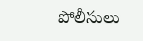పోలీసులు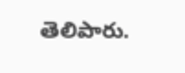తెలిపారు.